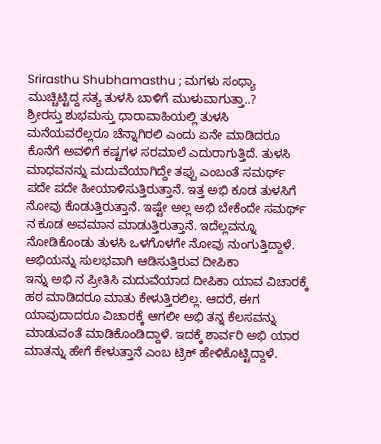Srirasthu Shubhamasthu ; ಮಗಳು ಸಂಧ್ಯಾ ಮುಚ್ಚಿಟ್ಟಿದ್ದ ಸತ್ಯ ತುಳಸಿ ಬಾಳಿಗೆ ಮುಳುವಾಗುತ್ತಾ..?
ಶ್ರೀರಸ್ತು ಶುಭಮಸ್ತು ಧಾರಾವಾಹಿಯಲ್ಲಿ ತುಳಸಿ ಮನೆಯವರೆಲ್ಲರೂ ಚೆನ್ನಾಗಿರಲಿ ಎಂದು ಏನೇ ಮಾಡಿದರೂ ಕೊನೆಗೆ ಅವಳಿಗೆ ಕಷ್ಟಗಳ ಸರಮಾಲೆ ಎದುರಾಗುತ್ತಿದೆ. ತುಳಸಿ ಮಾಧವನನ್ನು ಮದುವೆಯಾಗಿದ್ದೇ ತಪ್ಪು ಎಂಬಂತೆ ಸಮರ್ಥ್ ಪದೇ ಪದೇ ಹೀಯಾಳಿಸುತ್ತಿರುತ್ತಾನೆ. ಇತ್ತ ಅಭಿ ಕೂಡ ತುಳಸಿಗೆ ನೋವು ಕೊಡುತ್ತಿರುತ್ತಾನೆ. ಇಷ್ಟೇ ಅಲ್ಲ ಅಭಿ ಬೇಕೆಂದೇ ಸಮರ್ಥ್ ನ ಕೂಡ ಅವಮಾನ ಮಾಡುತ್ತಿರುತ್ತಾನೆ. ಇದೆಲ್ಲವನ್ನೂ ನೋಡಿಕೊಂಡು ತುಳಸಿ ಒಳಗೊಳಗೇ ನೋವು ನುಂಗುತ್ತಿದ್ದಾಳೆ.
ಅಭಿಯನ್ನು ಸುಲಭವಾಗಿ ಆಡಿಸುತ್ತಿರುವ ದೀಪಿಕಾ
ಇನ್ನು ಅಭಿ ನ ಪ್ರೀತಿಸಿ ಮದುವೆಯಾದ ದೀಪಿಕಾ ಯಾವ ವಿಚಾರಕ್ಕೆ ಹಠ ಮಾಡಿದರೂ ಮಾತು ಕೇಳುತ್ತಿರಲಿಲ್ಲ. ಆದರೆ, ಈಗ ಯಾವುದಾದರೂ ವಿಚಾರಕ್ಕೆ ಆಗಲೀ ಅಭಿ ತನ್ನ ಕೆಲಸವನ್ನು ಮಾಡುವಂತೆ ಮಾಡಿಕೊಂಡಿದ್ದಾಳೆ. ಇದಕ್ಕೆ ಶಾರ್ವರಿ ಅಭಿ ಯಾರ ಮಾತನ್ನು ಹೇಗೆ ಕೇಳುತ್ತಾನೆ ಎಂಬ ಟ್ರಿಕ್ ಹೇಳಿಕೊಟ್ಟಿದ್ದಾಳೆ.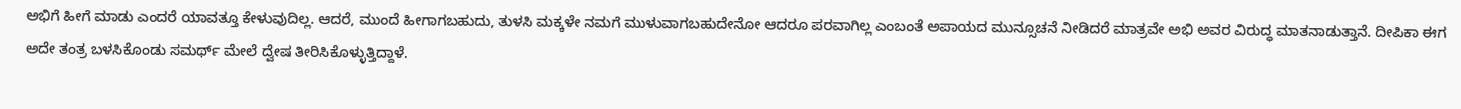ಅಭಿಗೆ ಹೀಗೆ ಮಾಡು ಎಂದರೆ ಯಾವತ್ತೂ ಕೇಳುವುದಿಲ್ಲ. ಆದರೆ, ಮುಂದೆ ಹೀಗಾಗಬಹುದು, ತುಳಸಿ ಮಕ್ಕಳೇ ನಮಗೆ ಮುಳುವಾಗಬಹುದೇನೋ ಆದರೂ ಪರವಾಗಿಲ್ಲ ಎಂಬಂತೆ ಅಪಾಯದ ಮುನ್ಸೂಚನೆ ನೀಡಿದರೆ ಮಾತ್ರವೇ ಅಭಿ ಅವರ ವಿರುದ್ಧ ಮಾತನಾಡುತ್ತಾನೆ. ದೀಪಿಕಾ ಈಗ ಅದೇ ತಂತ್ರ ಬಳಸಿಕೊಂಡು ಸಮರ್ಥ್ ಮೇಲೆ ದ್ವೇಷ ತೀರಿಸಿಕೊಳ್ಳುತ್ತಿದ್ದಾಳೆ.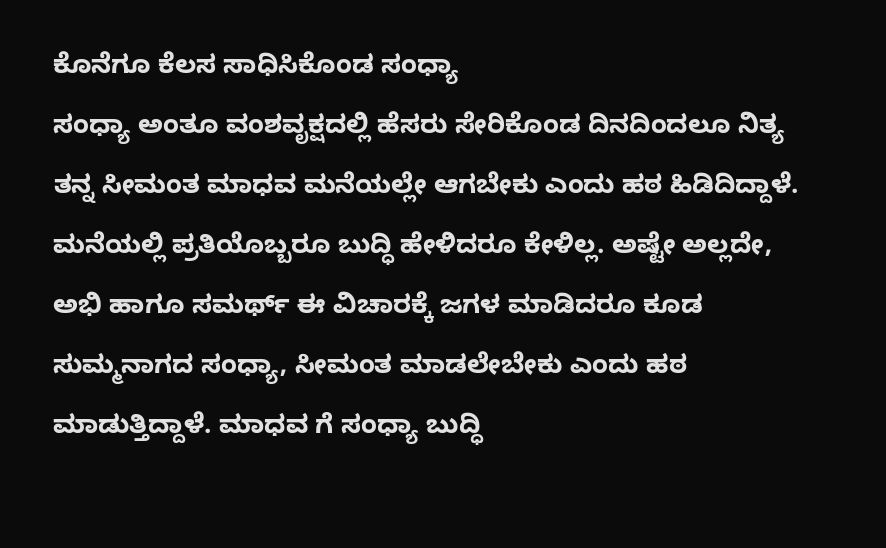ಕೊನೆಗೂ ಕೆಲಸ ಸಾಧಿಸಿಕೊಂಡ ಸಂಧ್ಯಾ
ಸಂಧ್ಯಾ ಅಂತೂ ವಂಶವೃಕ್ಷದಲ್ಲಿ ಹೆಸರು ಸೇರಿಕೊಂಡ ದಿನದಿಂದಲೂ ನಿತ್ಯ ತನ್ನ ಸೀಮಂತ ಮಾಧವ ಮನೆಯಲ್ಲೇ ಆಗಬೇಕು ಎಂದು ಹಠ ಹಿಡಿದಿದ್ದಾಳೆ. ಮನೆಯಲ್ಲಿ ಪ್ರತಿಯೊಬ್ಬರೂ ಬುದ್ಧಿ ಹೇಳಿದರೂ ಕೇಳಿಲ್ಲ. ಅಷ್ಟೇ ಅಲ್ಲದೇ, ಅಭಿ ಹಾಗೂ ಸಮರ್ಥ್ ಈ ವಿಚಾರಕ್ಕೆ ಜಗಳ ಮಾಡಿದರೂ ಕೂಡ ಸುಮ್ಮನಾಗದ ಸಂಧ್ಯಾ, ಸೀಮಂತ ಮಾಡಲೇಬೇಕು ಎಂದು ಹಠ ಮಾಡುತ್ತಿದ್ದಾಳೆ. ಮಾಧವ ಗೆ ಸಂಧ್ಯಾ ಬುದ್ಧಿ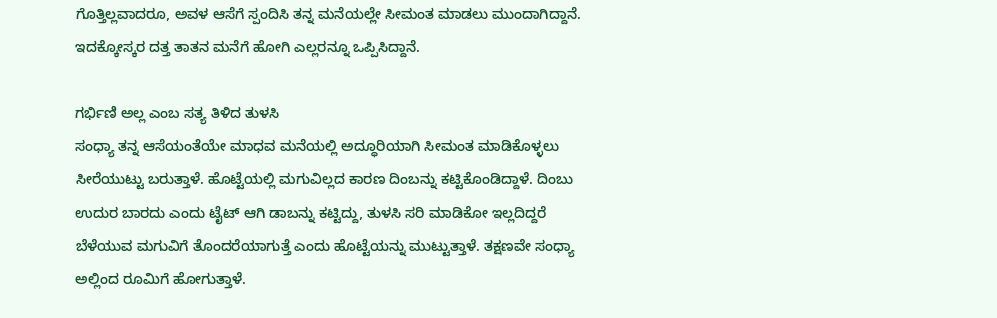ಗೊತ್ತಿಲ್ಲವಾದರೂ, ಅವಳ ಆಸೆಗೆ ಸ್ಪಂದಿಸಿ ತನ್ನ ಮನೆಯಲ್ಲೇ ಸೀಮಂತ ಮಾಡಲು ಮುಂದಾಗಿದ್ದಾನೆ. ಇದಕ್ಕೋಸ್ಕರ ದತ್ತ ತಾತನ ಮನೆಗೆ ಹೋಗಿ ಎಲ್ಲರನ್ನೂ ಒಪ್ಪಿಸಿದ್ದಾನೆ.

ಗರ್ಭಿಣಿ ಅಲ್ಲ ಎಂಬ ಸತ್ಯ ತಿಳಿದ ತುಳಸಿ
ಸಂಧ್ಯಾ ತನ್ನ ಆಸೆಯಂತೆಯೇ ಮಾಧವ ಮನೆಯಲ್ಲಿ ಅದ್ಧೂರಿಯಾಗಿ ಸೀಮಂತ ಮಾಡಿಕೊಳ್ಳಲು ಸೀರೆಯುಟ್ಟು ಬರುತ್ತಾಳೆ. ಹೊಟ್ಟೆಯಲ್ಲಿ ಮಗುವಿಲ್ಲದ ಕಾರಣ ದಿಂಬನ್ನು ಕಟ್ಟಿಕೊಂಡಿದ್ದಾಳೆ. ದಿಂಬು ಉದುರ ಬಾರದು ಎಂದು ಟೈಟ್ ಆಗಿ ಡಾಬನ್ನು ಕಟ್ಟಿದ್ದು, ತುಳಸಿ ಸರಿ ಮಾಡಿಕೋ ಇಲ್ಲದಿದ್ದರೆ ಬೆಳೆಯುವ ಮಗುವಿಗೆ ತೊಂದರೆಯಾಗುತ್ತೆ ಎಂದು ಹೊಟ್ಟೆಯನ್ನು ಮುಟ್ಟುತ್ತಾಳೆ. ತಕ್ಷಣವೇ ಸಂಧ್ಯಾ ಅಲ್ಲಿಂದ ರೂಮಿಗೆ ಹೋಗುತ್ತಾಳೆ.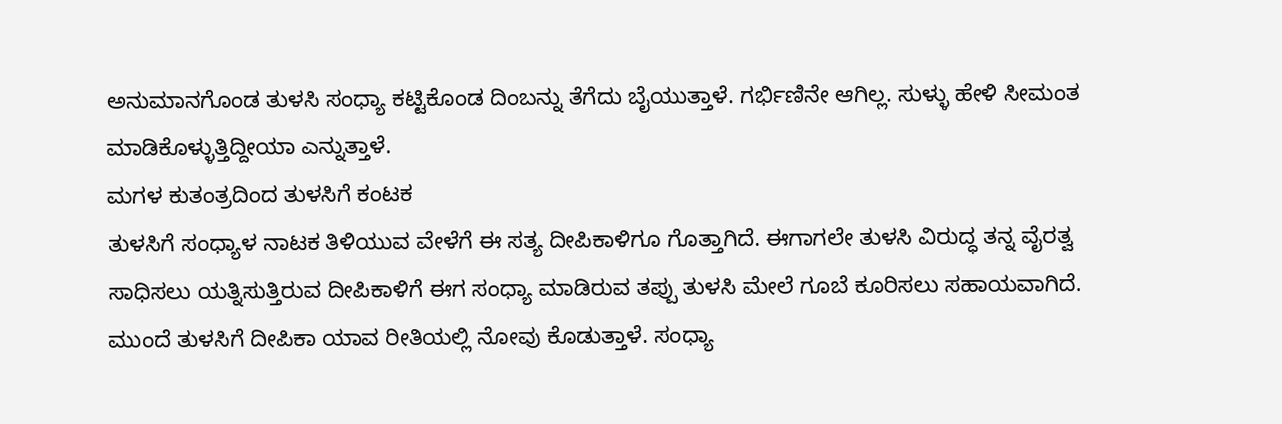ಅನುಮಾನಗೊಂಡ ತುಳಸಿ ಸಂಧ್ಯಾ ಕಟ್ಟಿಕೊಂಡ ದಿಂಬನ್ನು ತೆಗೆದು ಬೈಯುತ್ತಾಳೆ. ಗರ್ಭಿಣಿನೇ ಆಗಿಲ್ಲ. ಸುಳ್ಳು ಹೇಳಿ ಸೀಮಂತ ಮಾಡಿಕೊಳ್ಳುತ್ತಿದ್ದೀಯಾ ಎನ್ನುತ್ತಾಳೆ.
ಮಗಳ ಕುತಂತ್ರದಿಂದ ತುಳಸಿಗೆ ಕಂಟಕ
ತುಳಸಿಗೆ ಸಂಧ್ಯಾಳ ನಾಟಕ ತಿಳಿಯುವ ವೇಳೆಗೆ ಈ ಸತ್ಯ ದೀಪಿಕಾಳಿಗೂ ಗೊತ್ತಾಗಿದೆ. ಈಗಾಗಲೇ ತುಳಸಿ ವಿರುದ್ಧ ತನ್ನ ವೈರತ್ವ ಸಾಧಿಸಲು ಯತ್ನಿಸುತ್ತಿರುವ ದೀಪಿಕಾಳಿಗೆ ಈಗ ಸಂಧ್ಯಾ ಮಾಡಿರುವ ತಪ್ಪು ತುಳಸಿ ಮೇಲೆ ಗೂಬೆ ಕೂರಿಸಲು ಸಹಾಯವಾಗಿದೆ.
ಮುಂದೆ ತುಳಸಿಗೆ ದೀಪಿಕಾ ಯಾವ ರೀತಿಯಲ್ಲಿ ನೋವು ಕೊಡುತ್ತಾಳೆ. ಸಂಧ್ಯಾ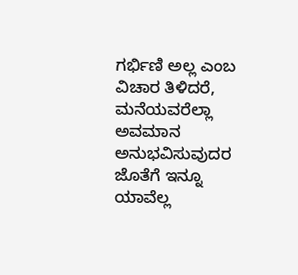ಗರ್ಭಿಣಿ ಅಲ್ಲ ಎಂಬ ವಿಚಾರ ತಿಳಿದರೆ, ಮನೆಯವರೆಲ್ಲಾ ಅವಮಾನ ಅನುಭವಿಸುವುದರ ಜೊತೆಗೆ ಇನ್ನೂ ಯಾವೆಲ್ಲ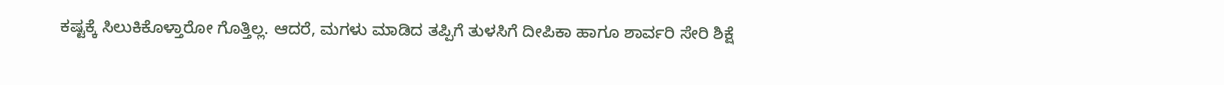ಕಷ್ಟಕ್ಕೆ ಸಿಲುಕಿಕೊಳ್ತಾರೋ ಗೊತ್ತಿಲ್ಲ. ಆದರೆ, ಮಗಳು ಮಾಡಿದ ತಪ್ಪಿಗೆ ತುಳಸಿಗೆ ದೀಪಿಕಾ ಹಾಗೂ ಶಾರ್ವರಿ ಸೇರಿ ಶಿಕ್ಷೆ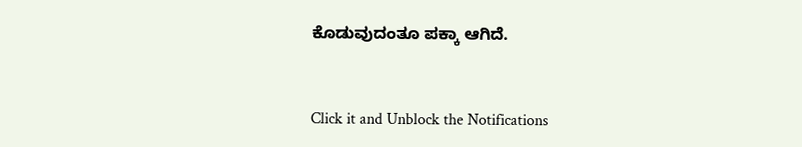ಕೊಡುವುದಂತೂ ಪಕ್ಕಾ ಆಗಿದೆ.


Click it and Unblock the Notifications